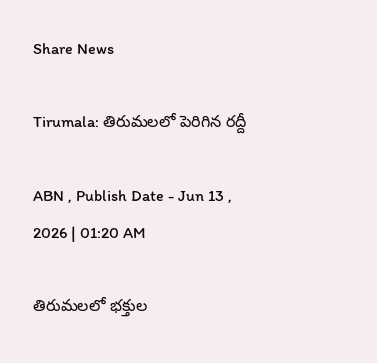Share News

Tirumala: తిరుమలలో పెరిగిన రద్దీ

ABN , Publish Date - Jun 13 , 2026 | 01:20 AM

తిరుమలలో భక్తుల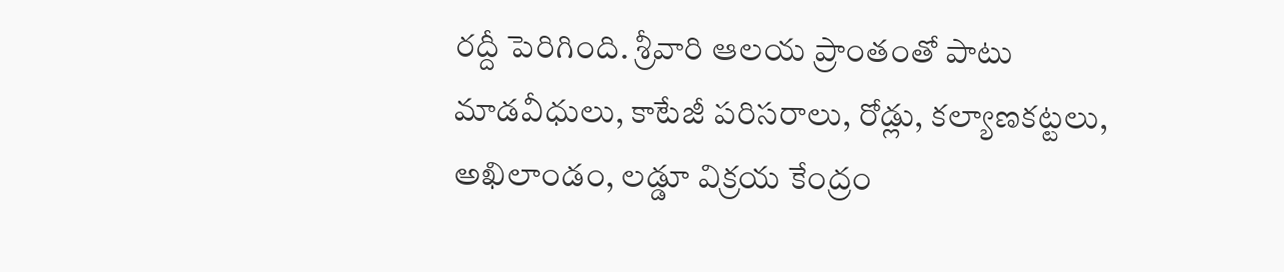రద్దీ పెరిగింది. శ్రీవారి ఆలయ ప్రాంతంతో పాటు మాడవీధులు, కాటేజీ పరిసరాలు, రోడ్లు, కల్యాణకట్టలు, అఖిలాండం, లడ్డూ విక్రయ కేంద్రం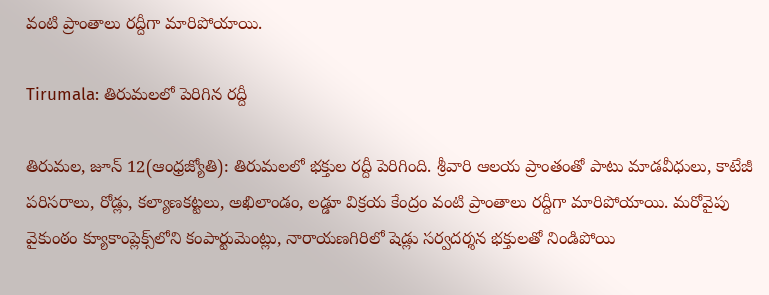వంటి ప్రాంతాలు రద్దీగా మారిపోయాయి.

Tirumala: తిరుమలలో పెరిగిన రద్దీ

తిరుమల, జూన్‌ 12(ఆంధ్రజ్యోతి): తిరుమలలో భక్తుల రద్దీ పెరిగింది. శ్రీవారి ఆలయ ప్రాంతంతో పాటు మాడవీధులు, కాటేజీ పరిసరాలు, రోడ్లు, కల్యాణకట్టలు, అఖిలాండం, లడ్డూ విక్రయ కేంద్రం వంటి ప్రాంతాలు రద్దీగా మారిపోయాయి. మరోవైపు వైకుంఠం క్యూకాంప్లెక్స్‌లోని కంపార్టుమెంట్లు, నారాయణగిరిలో షెడ్లు సర్వదర్శన భక్తులతో నిండిపోయి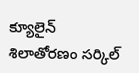క్యూలైన్‌ శిలాతోరణం సర్కిల్‌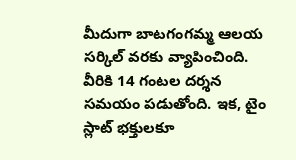మీదుగా బాటగంగమ్మ ఆలయ సర్కిల్‌ వరకు వ్యాపించింది. వీరికి 14 గంటల దర్శన సమయం పడుతోంది. ఇక, టైం స్లాట్‌ భక్తులకూ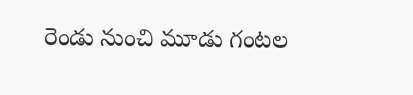రెండు నుంచి మూడు గంటల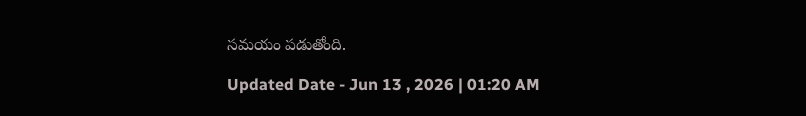సమయం పడుతోంది.

Updated Date - Jun 13 , 2026 | 01:20 AM